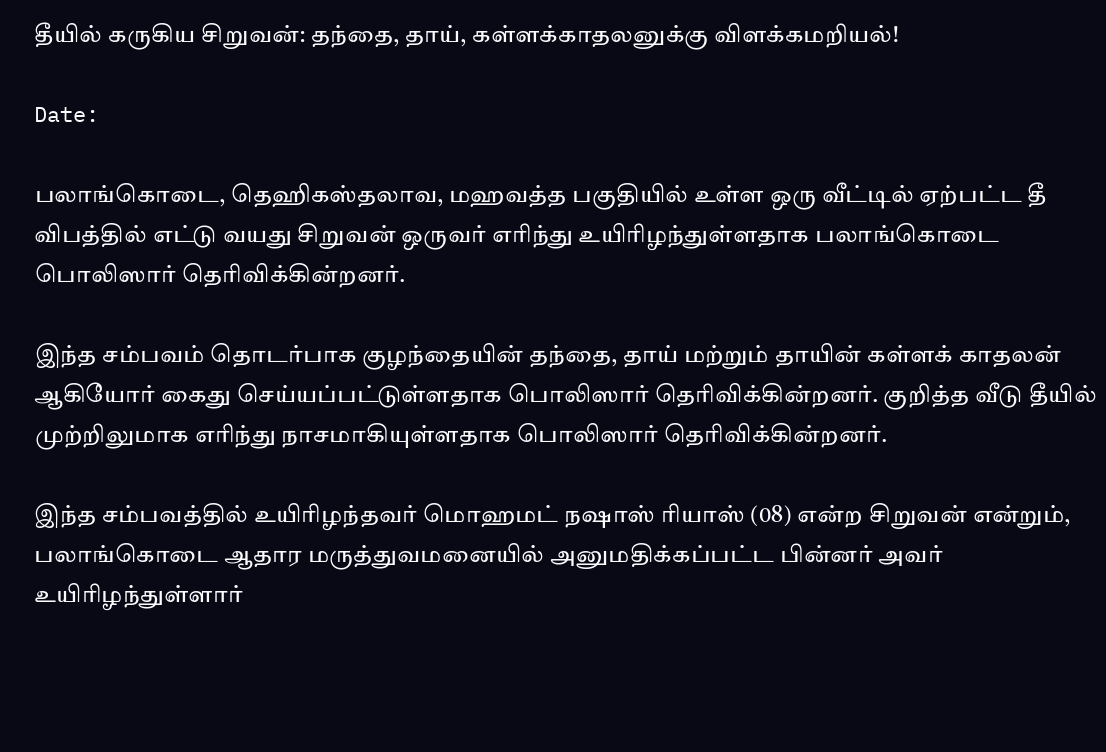தீயில் கருகிய சிறுவன்: தந்தை, தாய், கள்ளக்காதலனுக்கு விளக்கமறியல்!

Date:

பலாங்கொடை, தெஹிகஸ்தலாவ, மஹவத்த பகுதியில் உள்ள ஒரு வீட்டில் ஏற்பட்ட தீ விபத்தில் எட்டு வயது சிறுவன் ஒருவர் எரிந்து உயிரிழந்துள்ளதாக பலாங்கொடை பொலிஸார் தெரிவிக்கின்றனர்.

இந்த சம்பவம் தொடர்பாக குழந்தையின் தந்தை, தாய் மற்றும் தாயின் கள்ளக் காதலன் ஆகியோர் கைது செய்யப்பட்டுள்ளதாக பொலிஸார் தெரிவிக்கின்றனர். குறித்த வீடு தீயில் முற்றிலுமாக எரிந்து நாசமாகியுள்ளதாக பொலிஸார் தெரிவிக்கின்றனர்.

இந்த சம்பவத்தில் உயிரிழந்தவர் மொஹமட் நஷாஸ் ரியாஸ் (08) என்ற சிறுவன் என்றும், பலாங்கொடை ஆதார மருத்துவமனையில் அனுமதிக்கப்பட்ட பின்னர் அவர் உயிரிழந்துள்ளார்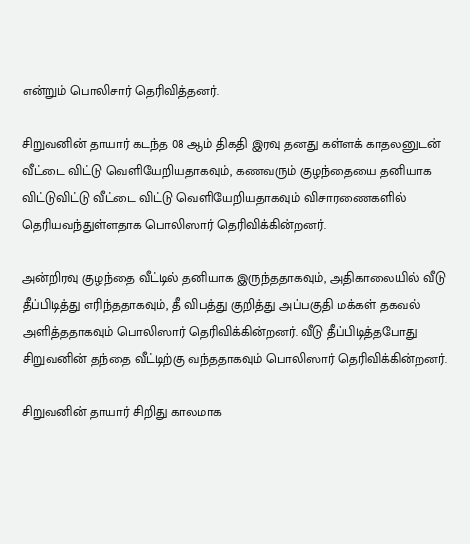என்றும் பொலிசார் தெரிவித்தனர்.

சிறுவனின் தாயார் கடந்த 08 ஆம் திகதி இரவு தனது கள்ளக் காதலனுடன் வீட்டை விட்டு வெளியேறியதாகவும், கணவரும் குழந்தையை தனியாக விட்டுவிட்டு வீட்டை விட்டு வெளியேறியதாகவும் விசாரணைகளில் தெரியவந்துள்ளதாக பொலிஸார் தெரிவிக்கின்றனர்.

அன்றிரவு குழந்தை வீட்டில் தனியாக இருந்ததாகவும், அதிகாலையில் வீடு தீப்பிடித்து எரிந்ததாகவும், தீ விபத்து குறித்து அப்பகுதி மக்கள் தகவல் அளித்ததாகவும் பொலிஸார் தெரிவிக்கின்றனர். வீடு தீப்பிடித்தபோது சிறுவனின் தந்தை வீட்டிற்கு வந்ததாகவும் பொலிஸார் தெரிவிக்கின்றனர்.

சிறுவனின் தாயார் சிறிது காலமாக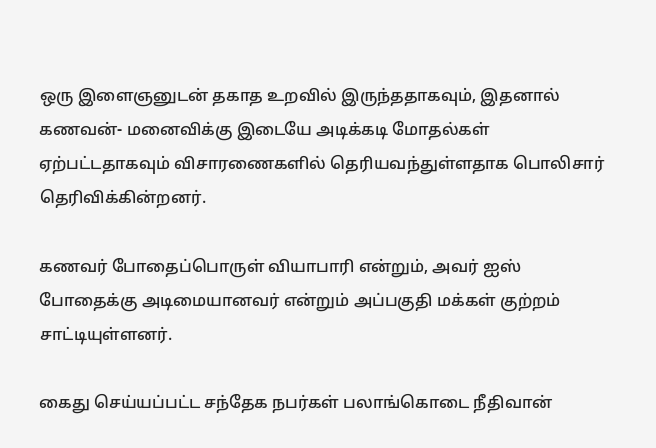ஒரு இளைஞனுடன் தகாத உறவில் இருந்ததாகவும், இதனால் கணவன்- மனைவிக்கு இடையே அடிக்கடி மோதல்கள் ஏற்பட்டதாகவும் விசாரணைகளில் தெரியவந்துள்ளதாக பொலிசார் தெரிவிக்கின்றனர்.

கணவர் போதைப்பொருள் வியாபாரி என்றும், அவர் ஐஸ் போதைக்கு அடிமையானவர் என்றும் அப்பகுதி மக்கள் குற்றம் சாட்டியுள்ளனர்.

கைது செய்யப்பட்ட சந்தேக நபர்கள் பலாங்கொடை நீதிவான்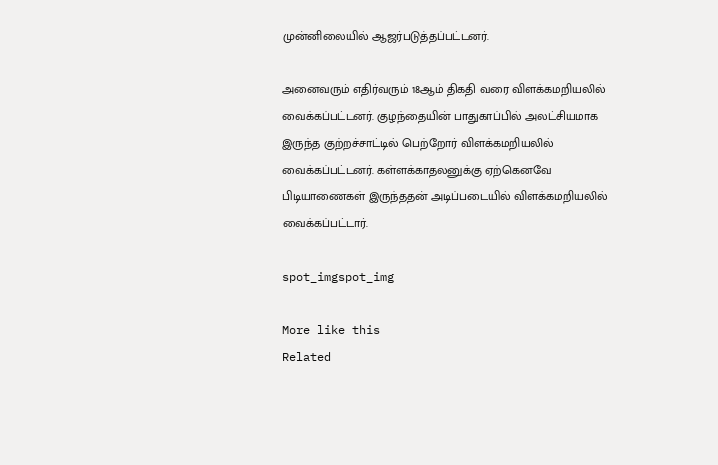முன்னிலையில் ஆஜர்படுத்தப்பட்டனர்.

அனைவரும் எதிர்வரும் 18ஆம் திகதி வரை விளக்கமறியலில் வைக்கப்பட்டனர். குழந்தையின் பாதுகாப்பில் அலட்சியமாக இருந்த குற்றச்சாட்டில் பெற்றோர் விளக்கமறியலில் வைக்கப்பட்டனர். கள்ளக்காதலனுக்கு ஏற்கெனவே பிடியாணைகள் இருந்ததன் அடிப்படையில் விளக்கமறியலில் வைக்கப்பட்டார்.

spot_imgspot_img

More like this
Related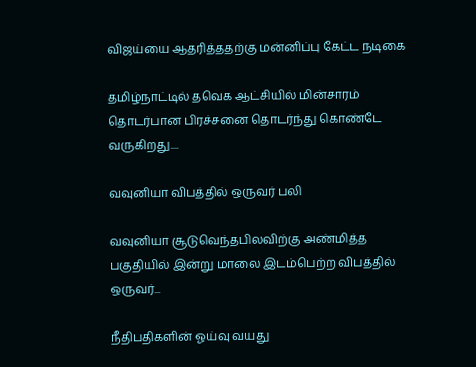விஜய்யை ஆதரித்ததற்கு மன்னிப்பு கேட்ட நடிகை

தமிழ்நாட்டில் தவெக ஆட்சியில் மின்சாரம் தொடர்பான பிரச்சனை தொடர்ந்து கொண்டே வருகிறது....

வவுனியா விபத்தில் ஒருவர் பலி

வவுனியா சூடுவெந்தபிலவிற்கு அண்மித்த பகுதியில் இன்று மாலை இடம்பெற்ற விபத்தில் ஒருவர்...

நீதிபதிகளின் ஓய்வு வயது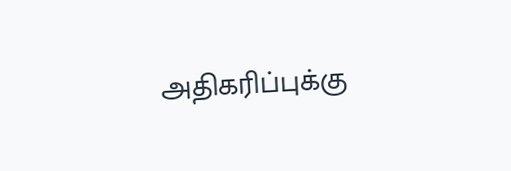அதிகரிப்புக்கு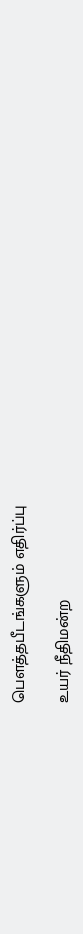பௌத்தபீடங்களும் எதிர்ப்பு

உயர் நீதிமன்ற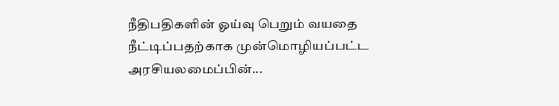நீதிபதிகளின் ஓய்வு பெறும் வயதை நீட்டிப்பதற்காக முன்மொழியப்பட்ட அரசியலமைப்பின்...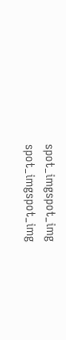spot_imgspot_img
spot_imgspot_img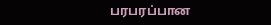பரபரப்பான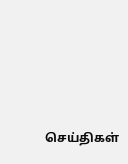செய்திகள்